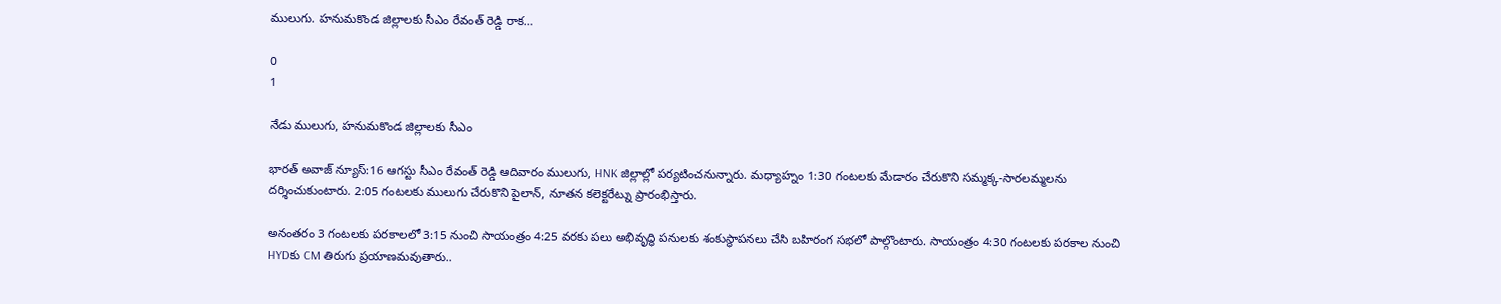ములుగు. హనుమకొండ జిల్లాలకు సీఎం రేవంత్ రెడ్డి రాక…

0
1

నేడు ములుగు, హనుమకొండ జిల్లాలకు సీఎం

భారత్ అవాజ్ న్యూస్:16 ఆగస్టు సీఎం రేవంత్ రెడ్డి ఆదివారం ములుగు, HNK జిల్లాల్లో పర్యటించనున్నారు. మధ్యాహ్నం 1:30 గంటలకు మేడారం చేరుకొని సమ్మక్క-సారలమ్మలను దర్శించుకుంటారు. 2:05 గంటలకు ములుగు చేరుకొని పైలాన్, నూతన కలెక్టరేట్ను ప్రారంభిస్తారు.

అనంతరం 3 గంటలకు పరకాలలో 3:15 నుంచి సాయంత్రం 4:25 వరకు పలు అభివృద్ధి పనులకు శంకుస్థాపనలు చేసి బహిరంగ సభలో పాల్గొంటారు. సాయంత్రం 4:30 గంటలకు పరకాల నుంచి HYDకు CM తిరుగు ప్రయాణమవుతారు..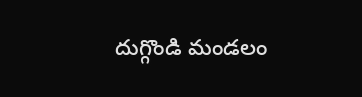దుగ్గొండి మండలం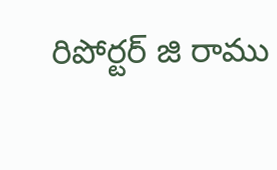రిపోర్టర్ జి రాము